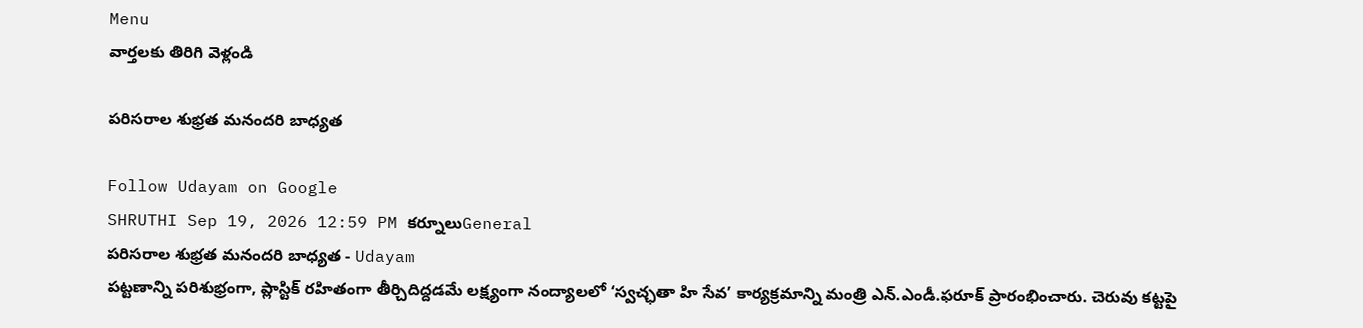Menu
వార్తలకు తిరిగి వెళ్లండి

పరిసరాల శుభ్రత మనందరి బాధ్యత

Follow Udayam on Google
SHRUTHI Sep 19, 2026 12:59 PM కర్నూలుGeneral
పరిసరాల శుభ్రత మనందరి బాధ్యత - Udayam
పట్టణాన్ని పరిశుభ్రంగా, ప్లాస్టిక్ రహితంగా తీర్చిదిద్దడమే లక్ష్యంగా నంద్యాలలో ‘స్వచ్ఛతా హి సేవ’ కార్యక్రమాన్ని మంత్రి ఎన్.ఎండీ.ఫరూక్ ప్రారంభించారు. చెరువు కట్టపై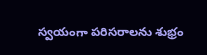స్వయంగా పరిసరాలను శుభ్రం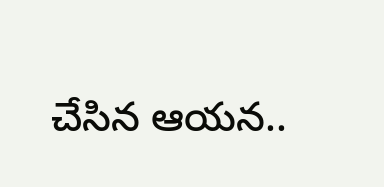చేసిన ఆయన..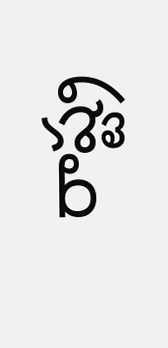రాష్ట్ర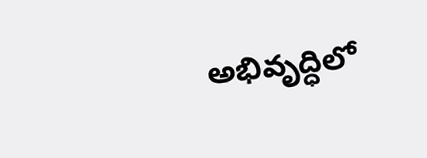అభివృద్ధిలో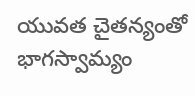యువత చైతన్యంతో భాగస్వామ్యం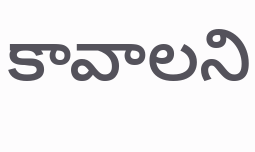కావాలని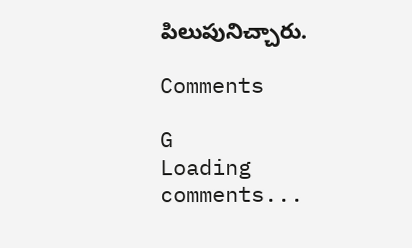పిలుపునిచ్చారు.

Comments

G
Loading comments...